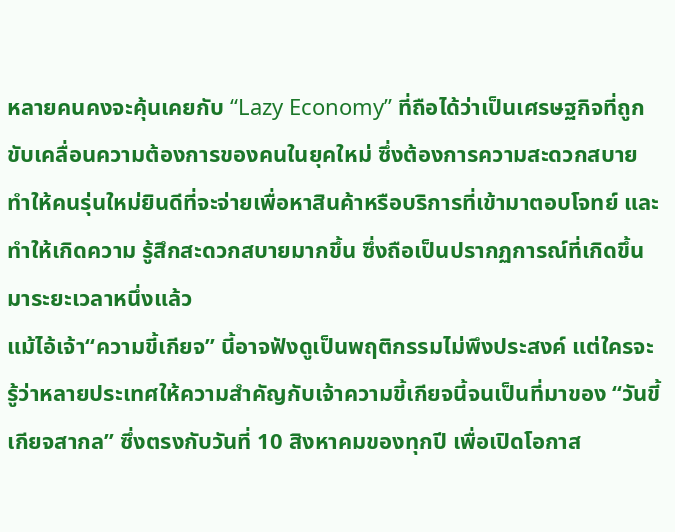หลายคนคงจะคุ้นเคยกับ “Lazy Economy” ที่ถือได้ว่าเป็นเศรษฐกิจที่ถูกขับเคลื่อนความต้องการของคนในยุคใหม่ ซึ่งต้องการความสะดวกสบาย ทำให้คนรุ่นใหม่ยินดีที่จะจ่ายเพื่อหาสินค้าหรือบริการที่เข้ามาตอบโจทย์ และทำให้เกิดความ รู้สึกสะดวกสบายมากขึ้น ซึ่งถือเป็นปรากฏการณ์ที่เกิดขึ้นมาระยะเวลาหนึ่งแล้ว
แม้ไอ้เจ้า“ความขี้เกียจ” นี้อาจฟังดูเป็นพฤติกรรมไม่พึงประสงค์ แต่ใครจะรู้ว่าหลายประเทศให้ความสำคัญกับเจ้าความขี้เกียจนี้จนเป็นที่มาของ “วันขี้เกียจสากล” ซึ่งตรงกับวันที่ 10 สิงหาคมของทุกปี เพื่อเปิดโอกาส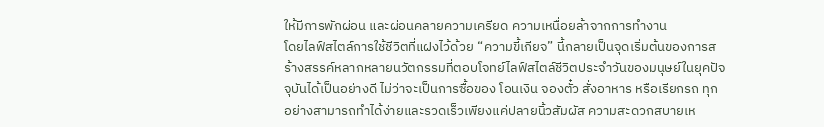ให้มีการพักผ่อน และผ่อนคลายความเครียด ความเหนื่อยล้าจากการทำงาน
โดยไลฟ์สไตล์การใช้ชีวิตที่แฝงไว้ด้วย “ความขี้เกียจ” นี้กลายเป็นจุดเริ่มต้นของการสร้างสรรค์หลากหลายนวัตกรรมที่ตอบโจทย์ไลฟ์สไตล์ชีวิตประจำวันของมนุษย์ในยุคปัจจุบันได้เป็นอย่างดี ไม่ว่าจะเป็นการซื้อของ โอนเงิน จองตั๋ว สั่งอาหาร หรือเรียกรถ ทุกอย่างสามารถทำได้ง่ายและรวดเร็วเพียงแค่ปลายนิ้วสัมผัส ความสะดวกสบายเห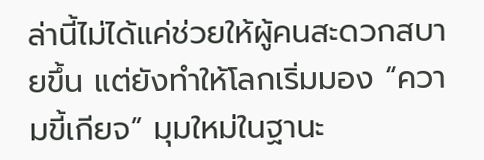ล่านี้ไม่ได้แค่ช่วยให้ผู้คนสะดวกสบายขึ้น แต่ยังทำให้โลกเริ่มมอง “ความขี้เกียจ” มุมใหม่ในฐานะ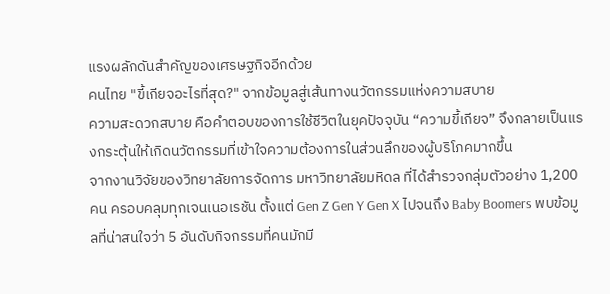แรงผลักดันสำคัญของเศรษฐกิจอีกด้วย
คนไทย "ขี้เกียจอะไรที่สุด?" จากข้อมูลสู่เส้นทางนวัตกรรมแห่งความสบาย
ความสะดวกสบาย คือคำตอบของการใช้ชีวิตในยุคปัจจุบัน “ความขี้เกียจ” จึงกลายเป็นแรงกระตุ้นให้เกิดนวัตกรรมที่เข้าใจความต้องการในส่วนลึกของผู้บริโภคมากขึ้น
จากงานวิจัยของวิทยาลัยการจัดการ มหาวิทยาลัยมหิดล ที่ได้สำรวจกลุ่มตัวอย่าง 1,200 คน ครอบคลุมทุกเจนเนอเรชัน ตั้งแต่ Gen Z Gen Y Gen X ไปจนถึง Baby Boomers พบข้อมูลที่น่าสนใจว่า 5 อันดับกิจกรรมที่คนมักมี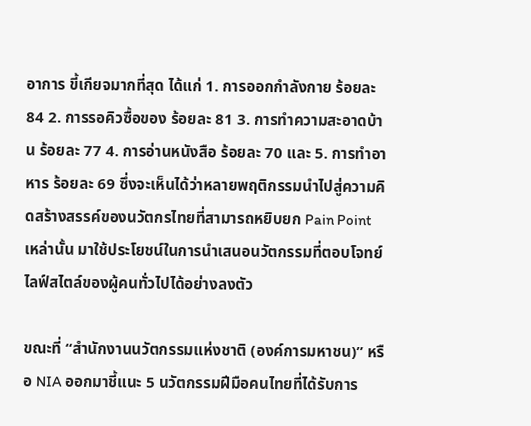อาการ ขี้เกียจมากที่สุด ได้แก่ 1. การออกกำลังกาย ร้อยละ 84 2. การรอคิวซื้อของ ร้อยละ 81 3. การทำความสะอาดบ้าน ร้อยละ 77 4. การอ่านหนังสือ ร้อยละ 70 และ 5. การทำอาหาร ร้อยละ 69 ซึ่งจะเห็นได้ว่าหลายพฤติกรรมนำไปสู่ความคิดสร้างสรรค์ของนวัตกรไทยที่สามารถหยิบยก Pain Point เหล่านั้น มาใช้ประโยชน์ในการนำเสนอนวัตกรรมที่ตอบโจทย์ไลฟ์สไตล์ของผู้คนทั่วไปได้อย่างลงตัว

ขณะที่ “สำนักงานนวัตกรรมแห่งชาติ (องค์การมหาชน)” หรือ NIA ออกมาชี้แนะ 5 นวัตกรรมฝีมือคนไทยที่ได้รับการ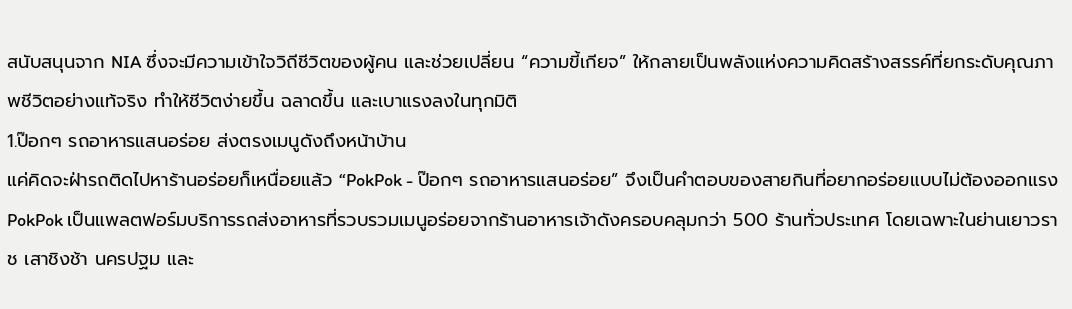สนับสนุนจาก NIA ซึ่งจะมีความเข้าใจวิถีชีวิตของผู้คน และช่วยเปลี่ยน “ความขี้เกียจ” ให้กลายเป็นพลังแห่งความคิดสร้างสรรค์ที่ยกระดับคุณภาพชีวิตอย่างแท้จริง ทำให้ชีวิตง่ายขึ้น ฉลาดขึ้น และเบาแรงลงในทุกมิติ
1.ป๊อกๆ รถอาหารแสนอร่อย ส่งตรงเมนูดังถึงหน้าบ้าน
แค่คิดจะฝ่ารถติดไปหาร้านอร่อยก็เหนื่อยแล้ว “PokPok - ป๊อกๆ รถอาหารแสนอร่อย” จึงเป็นคำตอบของสายกินที่อยากอร่อยแบบไม่ต้องออกแรง PokPok เป็นแพลตฟอร์มบริการรถส่งอาหารที่รวบรวมเมนูอร่อยจากร้านอาหารเจ้าดังครอบคลุมกว่า 500 ร้านทั่วประเทศ โดยเฉพาะในย่านเยาวราช เสาชิงช้า นครปฐม และ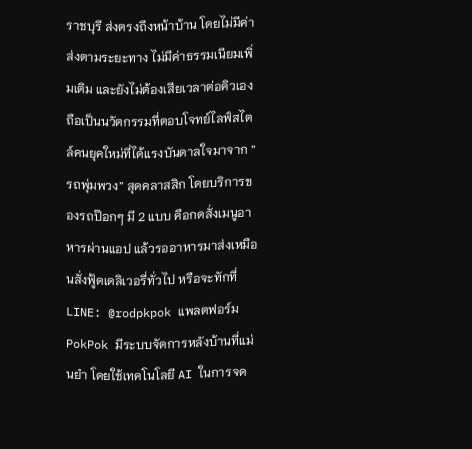ราชบุรี ส่งตรงถึงหน้าบ้าน โดยไม่มีค่าส่งตามระยะทาง ไม่มีค่าธรรมเนียมเพิ่มเติม และยังไม่ต้องเสียเวลาต่อคิวเอง
ถือเป็นนวัตกรรมที่ตอบโจทย์ไลฟ์สไตล์คนยุคใหม่ที่ได้แรงบันดาลใจมาจาก ”รถพุ่มพวง” สุดคลาสสิก โดยบริการของรถป๊อกๆ มี 2 แบบ คือกดสั่งเมนูอาหารผ่านแอป แล้วรออาหารมาส่งเหมือนสั่งฟู้ดเดลิเวอรี่ทั่วไป หรือจะทักที่ LINE: @rodpkpok แพลตฟอร์ม PokPok มีระบบจัดการหลังบ้านที่แม่นยำ โดยใช้เทคโนโลยี AI ในการจด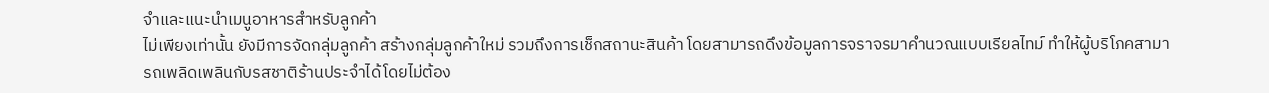จำและแนะนำเมนูอาหารสำหรับลูกค้า
ไม่เพียงเท่านั้น ยังมีการจัดกลุ่มลูกค้า สร้างกลุ่มลูกค้าใหม่ รวมถึงการเช็กสถานะสินค้า โดยสามารถดึงข้อมูลการจราจรมาคำนวณแบบเรียลไทม์ ทำให้ผู้บริโภคสามารถเพลิดเพลินกับรสชาติร้านประจำได้โดยไม่ต้อง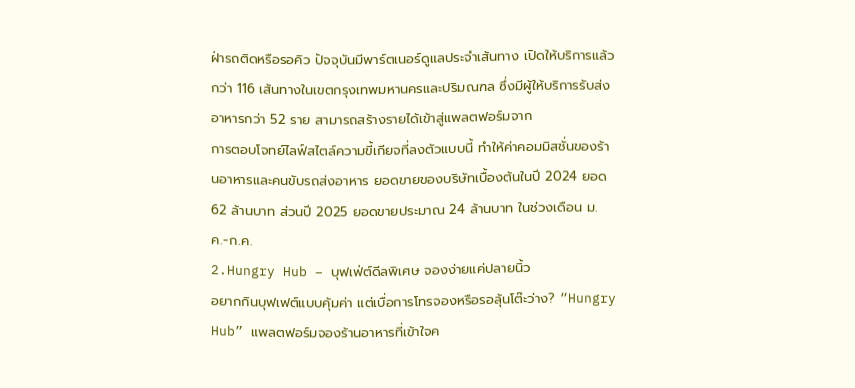ฝ่ารถติดหรือรอคิว ปัจจุบันมีพาร์ตเนอร์ดูแลประจำเส้นทาง เปิดให้บริการแล้วกว่า 116 เส้นทางในเขตกรุงเทพมหานครและปริมณฑล ซึ่งมีผู้ให้บริการรับส่งอาหารกว่า 52 ราย สามารถสร้างรายได้เข้าสู่แพลตฟอร์มจาก
การตอบโจทย์ไลฟ์สไตล์ความขี้เกียจที่ลงตัวแบบนี้ ทำให้ค่าคอมมิสชั่นของร้านอาหารและคนขับรถส่งอาหาร ยอดขายของบริษัทเบื้องต้นในปี 2024 ยอด 62 ล้านบาท ส่วนปี 2025 ยอดขายประมาณ 24 ล้านบาท ในช่วงเดือน ม.ค.-ก.ค.
2.Hungry Hub – บุฟเฟ่ต์ดีลพิเศษ จองง่ายแค่ปลายนิ้ว
อยากกินบุฟเฟต์แบบคุ้มค่า แต่เบื่อการโทรจองหรือรอลุ้นโต๊ะว่าง? “Hungry Hub” แพลตฟอร์มจองร้านอาหารที่เข้าใจค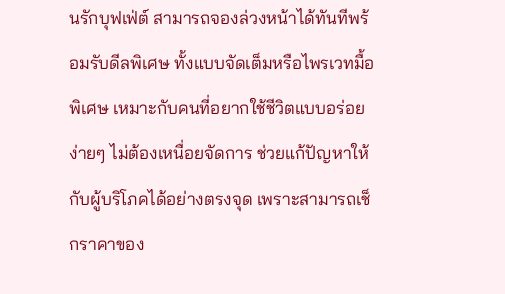นรักบุฟเฟ่ต์ สามารถจองล่วงหน้าได้ทันทีพร้อมรับดีลพิเศษ ทั้งแบบจัดเต็มหรือไพรเวทมื้อพิเศษ เหมาะกับคนที่อยากใช้ชีวิตแบบอร่อยง่ายๆ ไม่ต้องเหนื่อยจัดการ ช่วยแก้ปัญหาให้กับผู้บริโภคได้อย่างตรงจุด เพราะสามารถเช็กราคาของ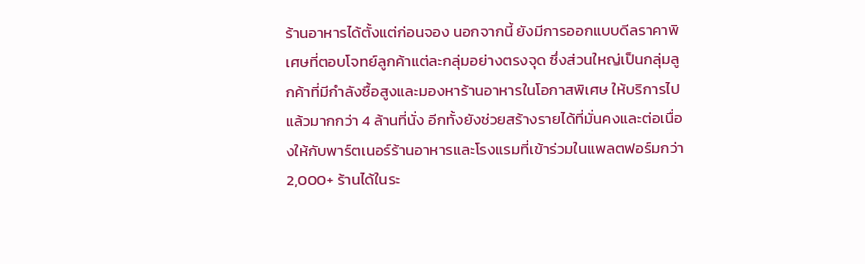ร้านอาหารได้ตั้งแต่ก่อนจอง นอกจากนี้ ยังมีการออกแบบดีลราคาพิเศษที่ตอบโจทย์ลูกค้าแต่ละกลุ่มอย่างตรงจุด ซึ่งส่วนใหญ่เป็นกลุ่มลูกค้าที่มีกำลังซื้อสูงและมองหาร้านอาหารในโอกาสพิเศษ ให้บริการไปแล้วมากกว่า 4 ล้านที่นั่ง อีกทั้งยังช่วยสร้างรายได้ที่มั่นคงและต่อเนื่องให้กับพาร์ตเนอร์ร้านอาหารและโรงแรมที่เข้าร่วมในแพลตฟอร์มกว่า 2,000+ ร้านได้ในระ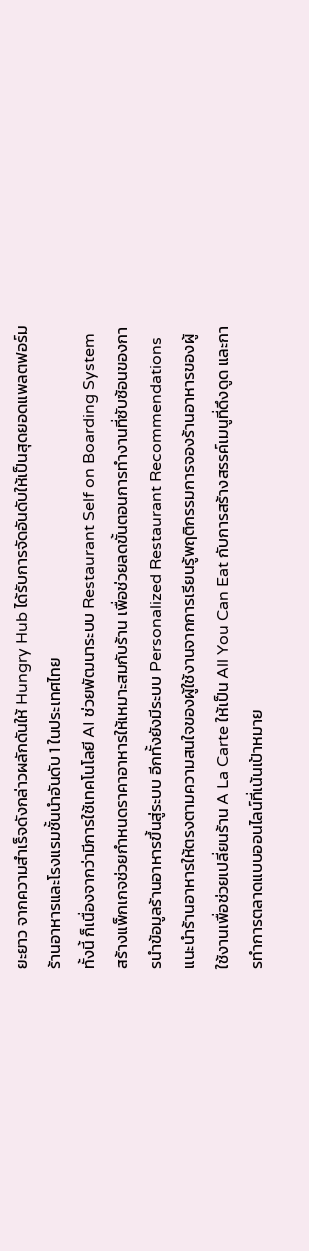ยะยาว จากความสำเร็จดังกล่าวผลักดันให้ Hungry Hub ได้รับการจัดอันดับให้เป็นสุดยอดแพลตฟอร์มร้านอาหารและโรงแรมชั้นนำอันดับ 1 ในประเทศไทย
ทั้งนี้ ก็เนื่องจากว่ามีการใช้เทคโนโลยี AI ช่วยพัฒนาระบบ Restaurant Self on Boarding System สร้างแพ็กเกจช่วยกำหนดราคาอาหารให้เหมาะสมกับร้าน เพื่อช่วยลดขั้นตอนการทำงานที่ซับซ้อนของการนําข้อมูลร้านอาหารขึ้นสู่ระบบ อีกทั้งยังมีระบบ Personalized Restaurant Recommendations แนะนําร้านอาหารให้ตรงตามความสนใจของผู้ใช้งานจากการเรียนรู้พฤติกรรมการจองร้านอาหารของผู้ใช้งานเพื่อช่วยเปลี่ยนร้าน A La Carte ให้เป็น All You Can Eat กับการสร้างสรรค์เมนูที่ดึงดูด และการทำการตลาดแบบออนไลน์ที่เน้นเป้าหมาย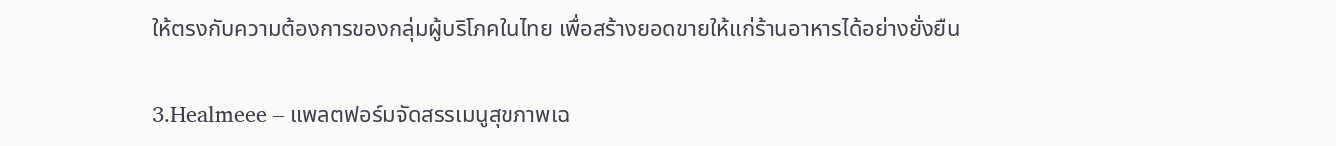ให้ตรงกับความต้องการของกลุ่มผู้บริโภคในไทย เพื่อสร้างยอดขายให้แก่ร้านอาหารได้อย่างยั่งยืน

3.Healmeee – แพลตฟอร์มจัดสรรเมนูสุขภาพเฉ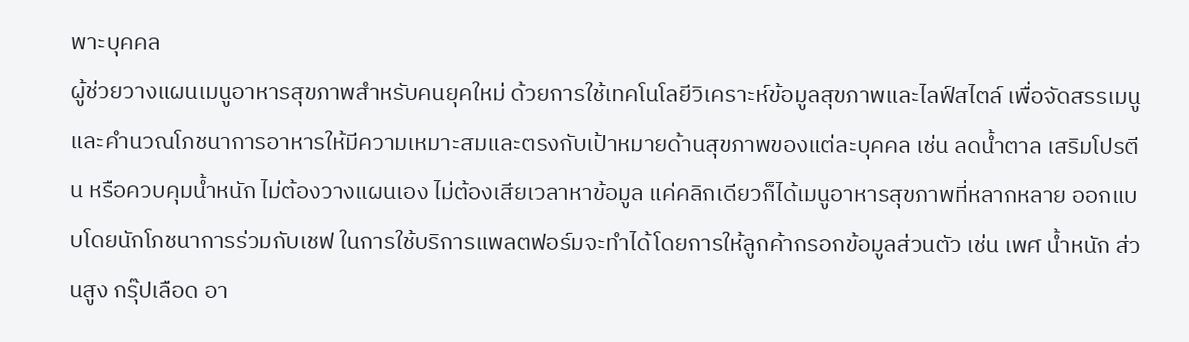พาะบุคคล
ผู้ช่วยวางแผนเมนูอาหารสุขภาพสำหรับคนยุคใหม่ ด้วยการใช้เทคโนโลยีวิเคราะห์ข้อมูลสุขภาพและไลฟ์สไตล์ เพื่อจัดสรรเมนูและคำนวณโภชนาการอาหารให้มีความเหมาะสมและตรงกับเป้าหมายด้านสุขภาพของแต่ละบุคคล เช่น ลดน้ำตาล เสริมโปรตีน หรือควบคุมน้ำหนัก ไม่ต้องวางแผนเอง ไม่ต้องเสียเวลาหาข้อมูล แค่คลิกเดียวก็ได้เมนูอาหารสุขภาพที่หลากหลาย ออกแบบโดยนักโภชนาการร่วมกับเชฟ ในการใช้บริการแพลตฟอร์มจะทำได้โดยการให้ลูกค้ากรอกข้อมูลส่วนตัว เช่น เพศ น้ำหนัก ส่วนสูง กรุ๊ปเลือด อา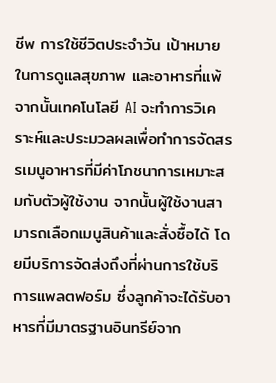ชีพ การใช้ชีวิตประจำวัน เป้าหมายในการดูแลสุขภาพ และอาหารที่แพ้
จากนั้นเทคโนโลยี AI จะทำการวิเคราะห์และประมวลผลเพื่อทำการจัดสรรเมนูอาหารที่มีค่าโภชนาการเหมาะสมกับตัวผู้ใช้งาน จากนั้นผู้ใช้งานสามารถเลือกเมนูสินค้าและสั่งซื้อได้ โดยมีบริการจัดส่งถึงที่ผ่านการใช้บริการแพลตฟอร์ม ซึ่งลูกค้าจะได้รับอาหารที่มีมาตรฐานอินทรีย์จาก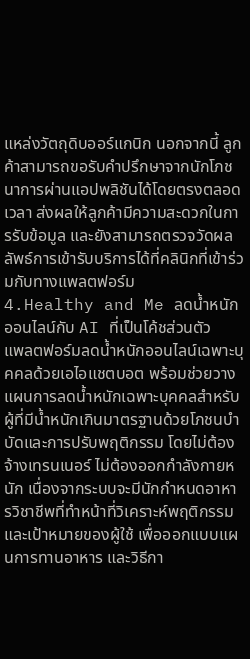แหล่งวัตถุดิบออร์แกนิก นอกจากนี้ ลูกค้าสามารถขอรับคำปรึกษาจากนักโภชนาการผ่านแอปพลิชันได้โดยตรงตลอดเวลา ส่งผลให้ลูกค้ามีความสะดวกในการรับข้อมูล และยังสามารถตรวจวัดผลลัพธ์การเข้ารับบริการได้ที่คลินิกที่เข้าร่วมกับทางแพลตฟอร์ม
4.Healthy and Me ลดน้ำหนักออนไลน์กับ AI ที่เป็นโค้ชส่วนตัว
แพลตฟอร์มลดน้ำหนักออนไลน์เฉพาะบุคคลด้วยเอไอแชตบอต พร้อมช่วยวางแผนการลดน้ำหนักเฉพาะบุคคลสำหรับผู้ที่มีน้ำหนักเกินมาตรฐานด้วยโภชนบำบัดและการปรับพฤติกรรม โดยไม่ต้องจ้างเทรนเนอร์ ไม่ต้องออกกำลังกายหนัก เนื่องจากระบบจะมีนักกำหนดอาหารวิชาชีพที่ทำหน้าที่วิเคราะห์พฤติกรรมและเป้าหมายของผู้ใช้ เพื่อออกแบบแผนการทานอาหาร และวิธีกา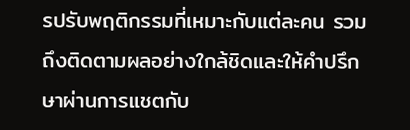รปรับพฤติกรรมที่เหมาะกับแต่ละคน รวมถึงติดตามผลอย่างใกล้ชิดและให้คำปรึกษาผ่านการแชตกับ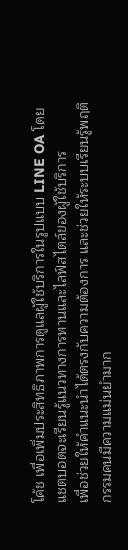โค้ช เพื่อเพิ่มประสิทธิภาพการดูแลผู้ใช้บริการในรูปแบบ LINE OA โดยแชตบอตจะเรียนรู้แนวทางการทานและไลฟ์สไตล์ของผู้ใช้บริการ
เพื่อช่วยให้คำแนะนำได้ตรงกับความต้องการ และช่วยให้ระบบเรียนรู้พฤติกรรมคนมีความแม่นยำมาก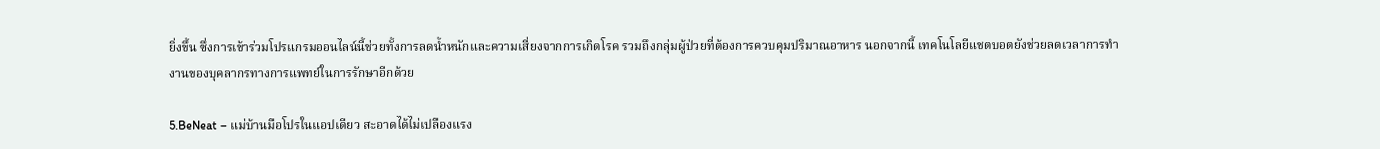ยิ่งขึ้น ซึ่งการเข้าร่วมโปรแกรมออนไลน์นี้ช่วยทั้งการลดน้ำหนักและความเสี่ยงจากการเกิดโรค รวมถึงกลุ่มผู้ป่วยที่ต้องการควบคุมปริมาณอาหาร นอกจากนี้ เทคโนโลยีแชตบอตยังช่วยลดเวลาการทำงานของบุคลากรทางการแพทย์ในการรักษาอีกด้วย

5.BeNeat – แม่บ้านมือโปรในแอปเดียว สะอาดได้ไม่เปลืองแรง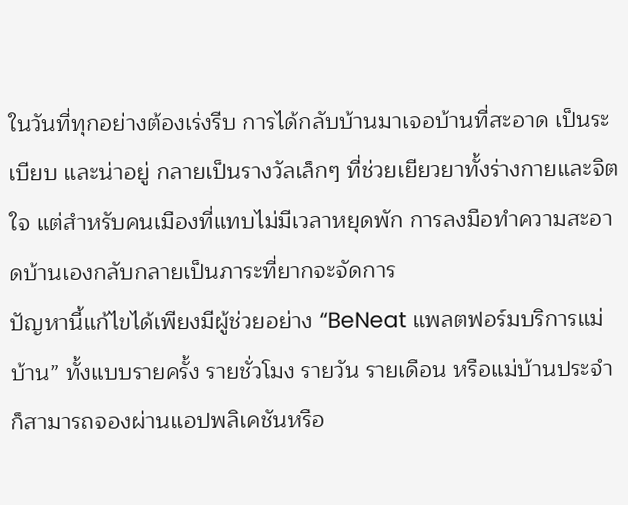ในวันที่ทุกอย่างต้องเร่งรีบ การได้กลับบ้านมาเจอบ้านที่สะอาด เป็นระเบียบ และน่าอยู่ กลายเป็นรางวัลเล็กๆ ที่ช่วยเยียวยาทั้งร่างกายและจิตใจ แต่สำหรับคนเมืองที่แทบไม่มีเวลาหยุดพัก การลงมือทำความสะอาดบ้านเองกลับกลายเป็นภาระที่ยากจะจัดการ
ปัญหานี้แก้ไขได้เพียงมีผู้ช่วยอย่าง “BeNeat แพลตฟอร์มบริการแม่บ้าน” ทั้งแบบรายครั้ง รายชั่วโมง รายวัน รายเดือน หรือแม่บ้านประจำ ก็สามารถจองผ่านแอปพลิเคชันหรือ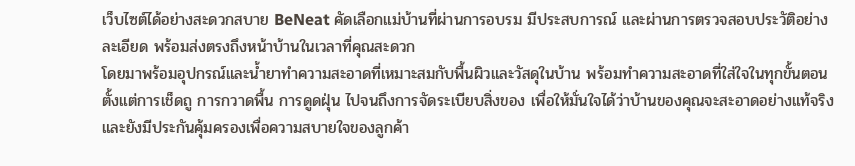เว็บไซต์ได้อย่างสะดวกสบาย BeNeat คัดเลือกแม่บ้านที่ผ่านการอบรม มีประสบการณ์ และผ่านการตรวจสอบประวัติอย่างละเอียด พร้อมส่งตรงถึงหน้าบ้านในเวลาที่คุณสะดวก
โดยมาพร้อมอุปกรณ์และน้ำยาทำความสะอาดที่เหมาะสมกับพื้นผิวและวัสดุในบ้าน พร้อมทำความสะอาดที่ใส่ใจในทุกขั้นตอน ตั้งแต่การเช็ดถู การกวาดพื้น การดูดฝุ่น ไปจนถึงการจัดระเบียบสิ่งของ เพื่อให้มั่นใจได้ว่าบ้านของคุณจะสะอาดอย่างแท้จริง และยังมีประกันคุ้มครองเพื่อความสบายใจของลูกค้า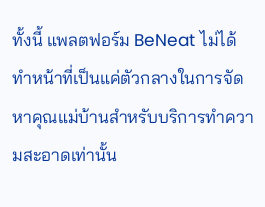ทั้งนี้ แพลตฟอร์ม BeNeat ไม่ได้ทำหน้าที่เป็นแค่ตัวกลางในการจัดหาคุณแม่บ้านสำหรับบริการทำความสะอาดเท่านั้น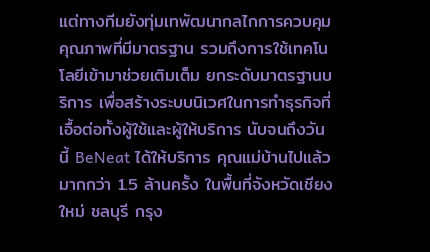แต่ทางทีมยังทุ่มเทพัฒนากลไกการควบคุมคุณภาพที่มีมาตรฐาน รวมถึงการใช้เทคโนโลยีเข้ามาช่วยเติมเต็ม ยกระดับมาตรฐานบริการ เพื่อสร้างระบบนิเวศในการทำธุรกิจที่เอื้อต่อทั้งผู้ใช้และผู้ให้บริการ นับจนถึงวันนี้ BeNeat ได้ให้บริการ คุณแม่บ้านไปแล้วมากกว่า 1.5 ล้านครั้ง ในพื้นที่จังหวัดเชียงใหม่ ชลบุรี กรุง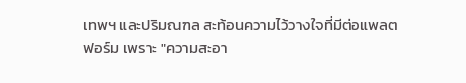เทพฯ และปริมณฑล สะท้อนความไว้วางใจที่มีต่อแพลตฟอร์ม เพราะ "ความสะอา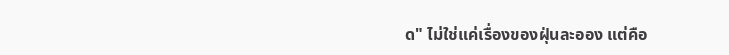ด" ไม่ใช่แค่เรื่องของฝุ่นละออง แต่คือ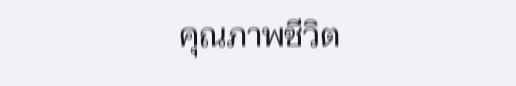คุณภาพชีวิต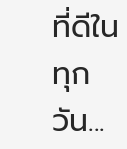ที่ดีในทุกวัน...